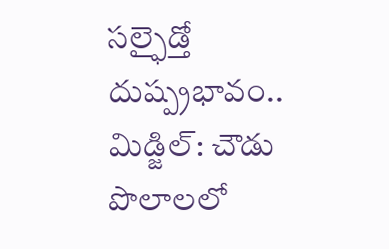సల్ఫైడ్తో దుష్ప్రభావం..
మిడ్జిల్: చౌడు పొలాలలో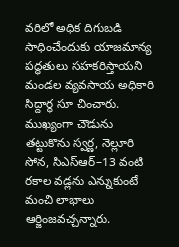వరిలో అధిక దిగుబడి సాధించేందుకు యాజమాన్య పద్ధతులు సహకరిస్తాయని మండల వ్యవసాయ అధికారి సిద్దార్థ సూ చించారు. ముఖ్యంగా చౌడును తట్టుకొను స్వర్ణ, నెల్లూరి సోన, సిఎస్ఆర్–13 వంటి రకాల వడ్లను ఎన్నుకుంటే మంచి లాభాలు ఆర్జింజవచ్చన్నారు.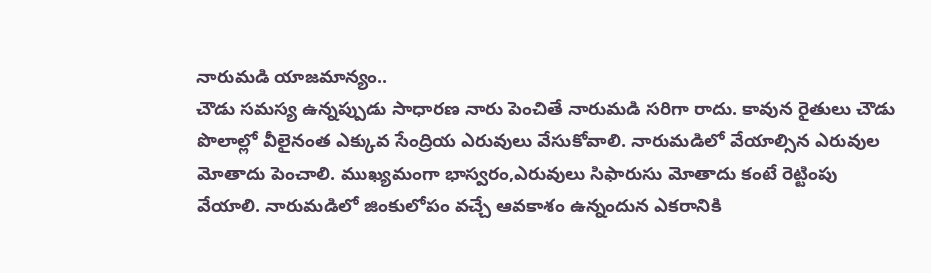నారుమడి యాజమాన్యం..
చౌడు సమస్య ఉన్నప్పుడు సాధారణ నారు పెంచితే నారుమడి సరిగా రాదు. కావున రైతులు చౌడు పొలాల్లో వీలైనంత ఎక్కువ సేంద్రియ ఎరువులు వేసుకోవాలి. నారుమడిలో వేయాల్సిన ఎరువుల మోతాదు పెంచాలి. ముఖ్యమంగా భాస్వరం,ఎరువులు సిఫారుసు మోతాదు కంటే రెట్టింపు వేయాలి. నారుమడిలో జింకులోపం వచ్చే ఆవకాశం ఉన్నందున ఎకరానికి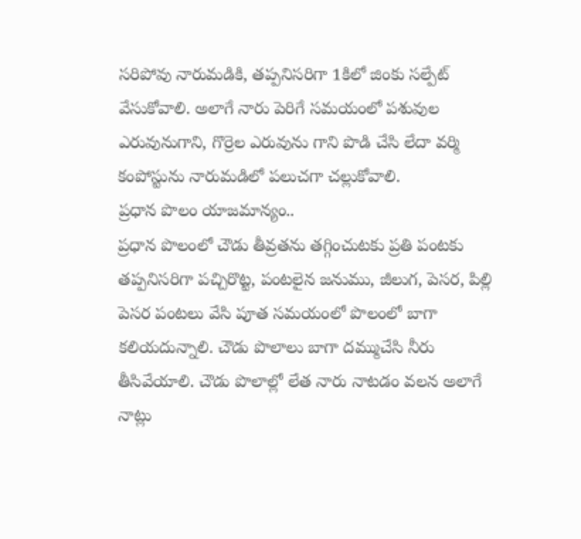సరిపోవు నారుమడికి, తప్పనిసరిగా 1కిలో జింకు సల్పేట్ వేసుకోవాలి. అలాగే నారు పెరిగే సమయంలో పశువుల ఎరువునుగాని, గొర్రెల ఎరువును గాని పొడి చేసి లేదా వర్మి కంపోస్టును నారుమడిలో పలుచగా చల్లుకోవాలి.
ప్రధాన పొలం యాజమాన్యం..
ప్రధాన పొలంలో చౌడు తీవ్రతను తగ్గించుటకు ప్రతి పంటకు తప్పనిసరిగా పచ్చిరొట్ట, పంటలైన జనుము, జీలుగ, పెసర, పిల్లి పెసర పంటలు వేసి పూత సమయంలో పొలంలో బాగా కలియదున్నాలి. చౌడు పొలాలు బాగా దమ్ముచేసి నీరు తీసివేయాలి. చౌడు పొలాల్లో లేత నారు నాటడం వలన అలాగే నాట్లు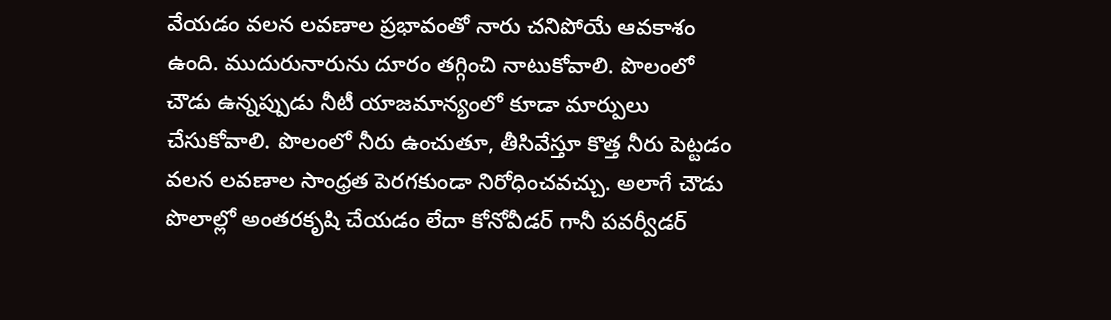వేయడం వలన లవణాల ప్రభావంతో నారు చనిపోయే ఆవకాశం ఉంది. ముదురునారును దూరం తగ్గించి నాటుకోవాలి. పొలంలో చౌడు ఉన్నప్పుడు నీటీ యాజమాన్యంలో కూడా మార్పులు చేసుకోవాలి. పొలంలో నీరు ఉంచుతూ, తీసివేస్తూ కొత్త నీరు పెట్టడం వలన లవణాల సాంధ్రత పెరగకుండా నిరోధించవచ్చు. అలాగే చౌడు పొలాల్లో అంతరకృషి చేయడం లేదా కోనోవీడర్ గానీ పవర్వీడర్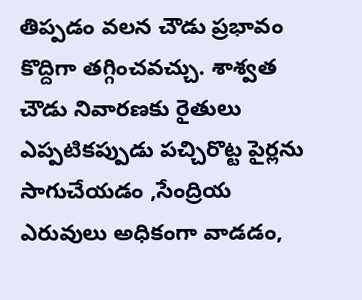తిప్పడం వలన చౌడు ప్రభావం కొద్దిగా తగ్గించవచ్చు. శాశ్వత చౌడు నివారణకు రైతులు ఎప్పటికప్పుడు పచ్చిరొట్ట పైర్లను సాగుచేయడం ,సేంద్రియ ఎరువులు అధికంగా వాడడం,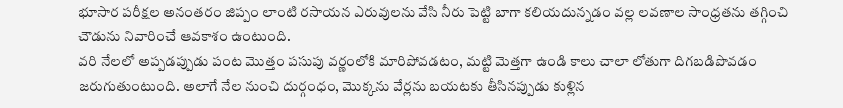భూసార పరీక్షల అనంతరం జిప్పం లాంటి రసాయన ఎరువులను వేసి నీరు పెట్టి బాగా కలియదున్నడం వల్ల లవణాల సాంధ్రతను తగ్గించి చౌడును నివారించే ఆవకాశం ఉంటుంది.
వరి నేలలో అప్పడప్పుడు పంట మొత్తం పసుపు వర్ణంలోకి మారిపోవడటం, మట్టి మెత్తగా ఉండి కాలు చాలా లోతుగా దిగబడిపొవడం జరుగుతుంటుంది. అలాగే నేల నుంచి దుర్గంధం, మొక్కను వేర్లను బయటకు తీసినప్పుడు కుళ్లిన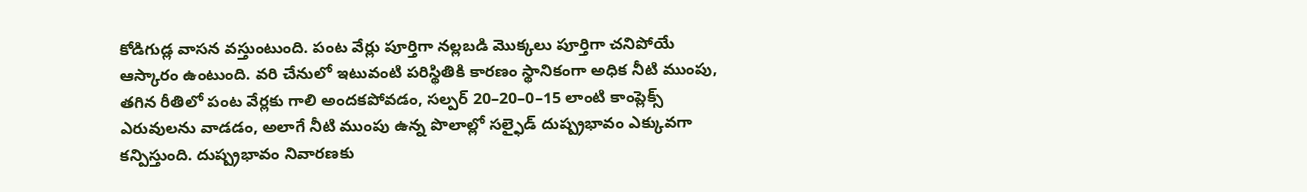కోడిగుడ్ల వాసన వస్తుంటుంది. పంట వేర్లు పూర్తిగా నల్లబడి మొక్కలు పూర్తిగా చనిపోయే ఆస్కారం ఉంటుంది. వరి చేనులో ఇటువంటి పరిస్థితికి కారణం స్థానికంగా అధిక నీటి ముంపు, తగిన రీతిలో పంట వేర్లకు గాలి అందకపోవడం, సల్పర్ 20–20–0–15 లాంటి కాంప్లెక్స్ ఎరువులను వాడడం, అలాగే నీటి ముంపు ఉన్న పొలాల్లో సల్ఫైడ్ దుష్ప్రభావం ఎక్కువగా కన్పిస్తుంది. దుష్ప్రభావం నివారణకు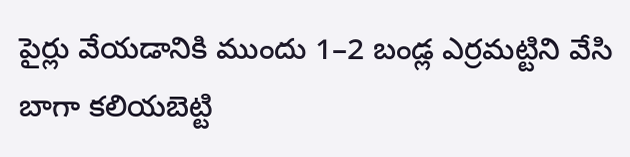పైర్లు వేయడానికి ముందు 1–2 బండ్ల ఎర్రమట్టిని వేసి బాగా కలియబెట్టి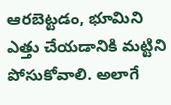ఆరబెట్టడం, భూమిని ఎత్తు చేయడానికి మట్టిని పోసుకోవాలి. అలాగే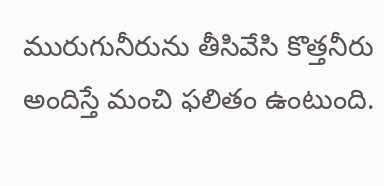మురుగునీరును తీసివేసి కొత్తనీరు అందిస్తే మంచి ఫలితం ఉంటుంది.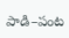పాడి–పంట